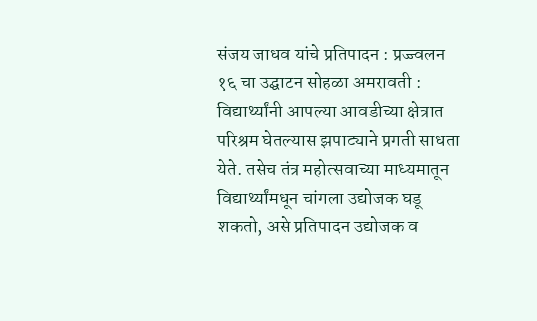संजय जाधव यांचे प्रतिपादन : प्रज्ज्वलन १६ चा उद्घाटन सोहळा अमरावती : विद्यार्थ्यांनी आपल्या आवडीच्या क्षेत्रात परिश्रम घेतल्यास झपाट्याने प्रगती साधता येते. तसेच तंत्र महोत्सवाच्या माध्यमातून विद्यार्थ्यांमधून चांगला उद्योजक घडू शकतो, असे प्रतिपादन उद्योजक व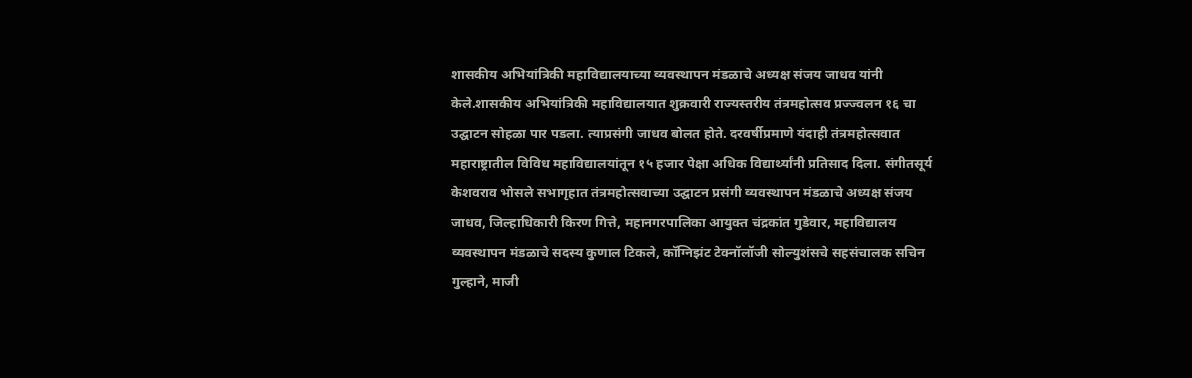शासकीय अभियांत्रिकी महाविद्यालयाच्या व्यवस्थापन मंडळाचे अध्यक्ष संजय जाधव यांनी केले.शासकीय अभियांत्रिकी महाविद्यालयात शुक्रवारी राज्यस्तरीय तंत्रमहोत्सव प्रज्ज्वलन १६ चा उद्घाटन सोहळा पार पडला. त्याप्रसंगी जाधव बोलत होते. दरवर्षीप्रमाणे यंदाही तंत्रमहोत्सवात महाराष्ट्रातील विविध महाविद्यालयांतून १५ हजार पेक्षा अधिक विद्यार्थ्यांनी प्रतिसाद दिला. संगीतसूर्य केशवराव भोसले सभागृहात तंत्रमहोत्सवाच्या उद्घाटन प्रसंगी व्यवस्थापन मंडळाचे अध्यक्ष संजय जाधव, जिल्हाधिकारी किरण गित्ते, महानगरपालिका आयुक्त चंद्रकांत गुडेवार, महाविद्यालय व्यवस्थापन मंडळाचे सदस्य कुणाल टिकले, कॉग्निझंट टेक्नॉलॉजी सोल्युशंसचे सहसंचालक सचिन गुल्हाने, माजी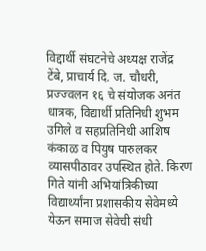विद्दार्थी संघटनेचे अध्यक्ष राजेंद्र टेंबे, प्राचार्य दि. ज. चौधरी, प्रज्ज्वलन १६ चे संयोजक अनंत धात्रक, विद्यार्थी प्रतिनिधी शुभम उगिले व सहप्रतिनिधी आशिष कंकाळ व पियुष पारुलकर व्यासपीठावर उपस्थित होते. किरण गिते यांनी अभियांत्रिकीच्या विद्यार्थ्यांना प्रशासकीय सेवेमध्ये येऊन समाज सेवेची संधी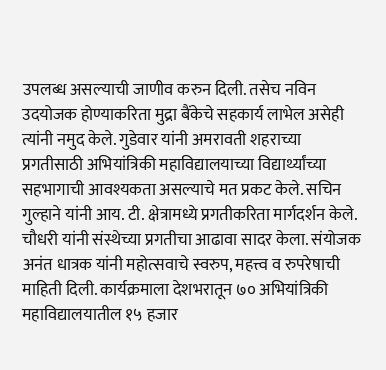उपलब्ध असल्याची जाणीव करुन दिली. तसेच नविन उदयोजक होण्याकरिता मुद्रा बैंकेचे सहकार्य लाभेल असेही त्यांनी नमुद केले. गुडेवार यांनी अमरावती शहराच्या प्रगतीसाठी अभियांत्रिकी महाविद्यालयाच्या विद्यार्थ्यांच्या सहभागाची आवश्यकता असल्याचे मत प्रकट केले. सचिन गुल्हाने यांनी आय. टी. क्षेत्रामध्ये प्रगतीकरिता मार्गदर्शन केले. चौधरी यांनी संस्थेच्या प्रगतीचा आढावा सादर केला. संयोजक अनंत धात्रक यांनी महोत्सवाचे स्वरुप, महत्त्व व रुपरेषाची माहिती दिली. कार्यक्रमाला देशभरातून ७० अभियांत्रिकी महाविद्यालयातील १५ हजार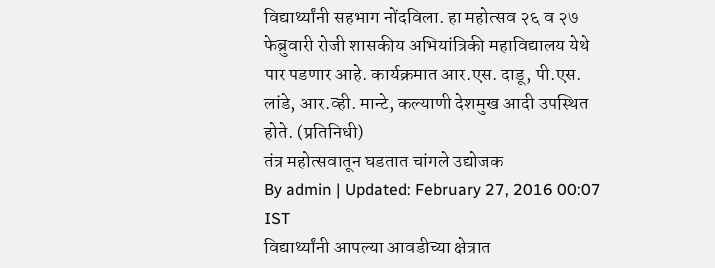विद्यार्थ्यांनी सहभाग नोंदविला. हा महोत्सव २६ व २७ फेब्रुवारी रोजी शासकीय अभियांत्रिकी महाविद्यालय येथे पार पडणार आहे. कार्यक्रमात आर.एस. दाडू, पी.एस. लांडे, आर.व्ही. मान्टे, कल्याणी देशमुख आदी उपस्थित होते. (प्रतिनिधी)
तंत्र महोत्सवातून घडतात चांगले उद्योजक
By admin | Updated: February 27, 2016 00:07 IST
विद्यार्थ्यांनी आपल्या आवडीच्या क्षेत्रात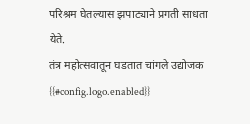परिश्रम घेतल्यास झपाट्याने प्रगती साधता येते.
तंत्र महोत्सवातून घडतात चांगले उद्योजक
{{#config.logo.enabled}}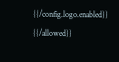{{/config.logo.enabled}}
{{/allowed}}